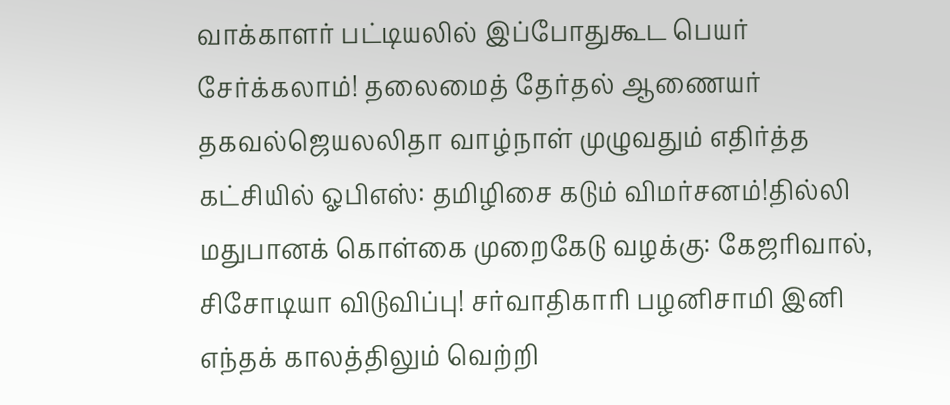வாக்காளர் பட்டியலில் இப்போதுகூட பெயர் சேர்க்கலாம்! தலைமைத் தேர்தல் ஆணையர் தகவல்ஜெயலலிதா வாழ்நாள் முழுவதும் எதிர்த்த கட்சியில் ஓபிஎஸ்: தமிழிசை கடும் விமர்சனம்!தில்லி மதுபானக் கொள்கை முறைகேடு வழக்கு: கேஜரிவால், சிசோடியா விடுவிப்பு! சர்வாதிகாரி பழனிசாமி இனி எந்தக் காலத்திலும் வெற்றி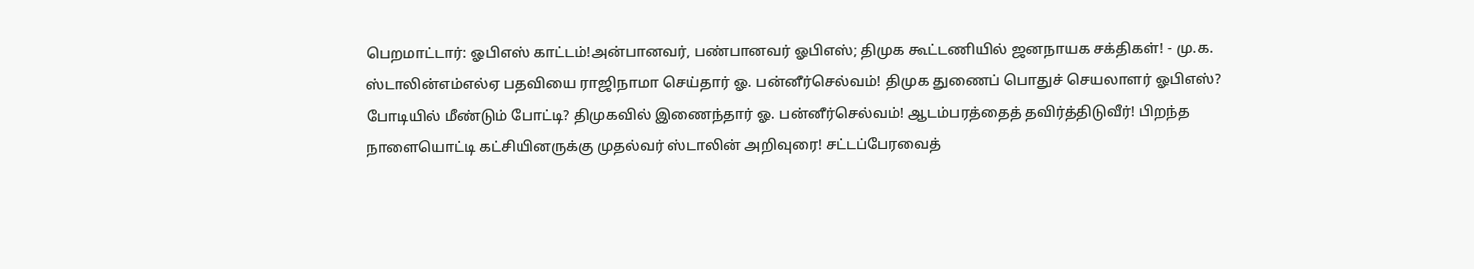பெறமாட்டார்: ஓபிஎஸ் காட்டம்!அன்பானவர், பண்பானவர் ஓபிஎஸ்; திமுக கூட்டணியில் ஜனநாயக சக்திகள்! - மு.க. ஸ்டாலின்எம்எல்ஏ பதவியை ராஜிநாமா செய்தார் ஓ. பன்னீர்செல்வம்! திமுக துணைப் பொதுச் செயலாளர் ஓபிஎஸ்? போடியில் மீண்டும் போட்டி? திமுகவில் இணைந்தார் ஓ. பன்னீர்செல்வம்! ஆடம்பரத்தைத் தவிர்த்திடுவீர்! பிறந்த நாளையொட்டி கட்சியினருக்கு முதல்வர் ஸ்டாலின் அறிவுரை! சட்டப்பேரவைத்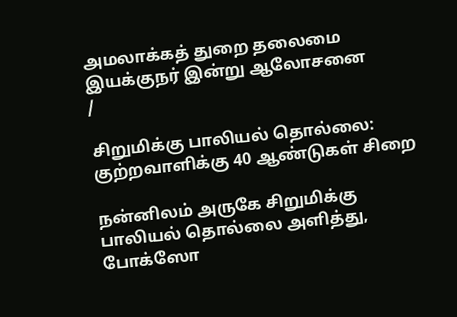அமலாக்கத் துறை தலைமை இயக்குநர் இன்று ஆலோசனை
/

சிறுமிக்கு பாலியல் தொல்லை: குற்றவாளிக்கு 40 ஆண்டுகள் சிறை

நன்னிலம் அருகே சிறுமிக்கு பாலியல் தொல்லை அளித்து, போக்ஸோ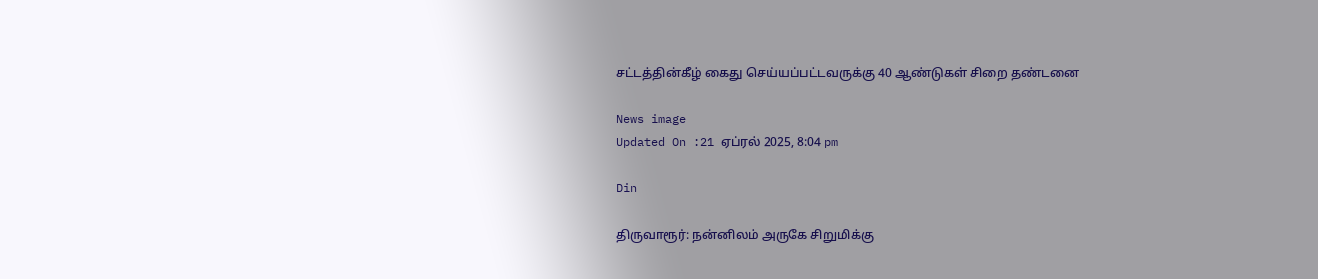சட்டத்தின்கீழ் கைது செய்யப்பட்டவருக்கு 40 ஆண்டுகள் சிறை தண்டனை

News image
Updated On :21 ஏப்ரல் 2025, 8:04 pm

Din

திருவாரூர்: நன்னிலம் அருகே சிறுமிக்கு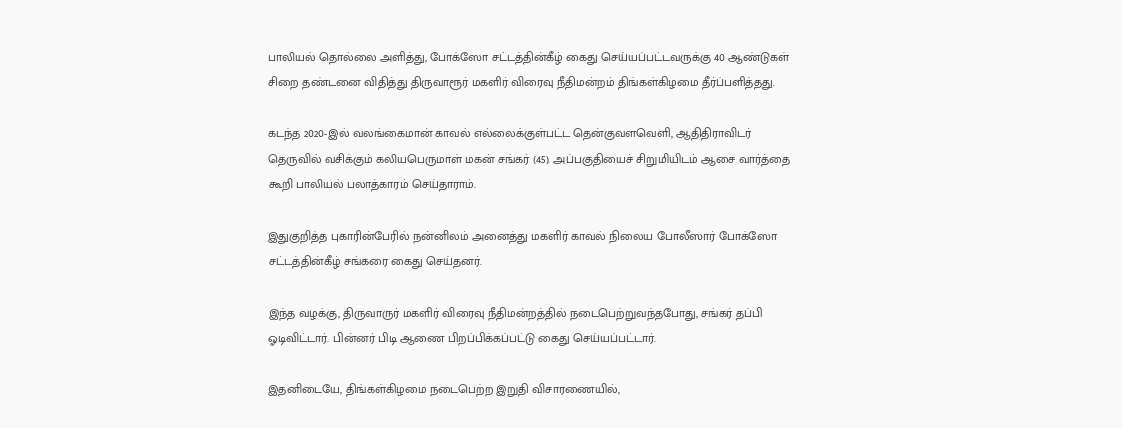பாலியல் தொல்லை அளித்து, போக்ஸோ சட்டத்தின்கீழ் கைது செய்யப்பட்டவருக்கு 40 ஆண்டுகள் சிறை தண்டனை விதித்து திருவாரூர் மகளிர் விரைவு நீதிமன்றம் திங்கள்கிழமை தீர்ப்பளித்தது.

கடந்த 2020-இல் வலங்கைமான் காவல் எல்லைக்குள்பட்ட தென்குவளவெளி, ஆதிதிராவிடர் தெருவில் வசிக்கும் கலியபெருமாள் மகன் சங்கர் (45). அப்பகுதியைச் சிறுமியிடம் ஆசை வார்த்தை கூறி பாலியல் பலாத்காரம் செய்தாராம்.

இதுகுறித்த புகாரின்பேரில் நன்னிலம் அனைத்து மகளிர் காவல் நிலைய போலீஸார் போக்ஸோ சட்டத்தின்கீழ் சங்கரை கைது செய்தனர்.

இந்த வழக்கு, திருவாருர் மகளிர் விரைவு நீதிமன்றத்தில் நடைபெற்றுவந்தபோது, சங்கர் தப்பி ஓடிவிட்டார். பின்னர் பிடி ஆணை பிறப்பிக்கப்பட்டு கைது செய்யப்பட்டார்.

இதனிடையே, திங்கள்கிழமை நடைபெற்ற இறுதி விசாரணையில்,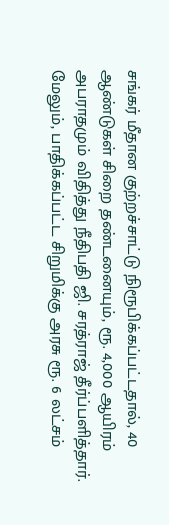சங்கர் மீதான குற்றச்சாட்டு நிரூபிக்கப்பட்டதால், 40 ஆண்டுகள் சிறை தண்டனையும், ரூ. 4,000 ஆயிரம் அபராதமும் விதித்து நீதிபதி ஜி. சரத்ராஜ் தீர்ப்பளித்தார். மேலும், பாதிக்கப்பட்ட சிறுமிக்கு அரசு ரூ. 6 லட்சம்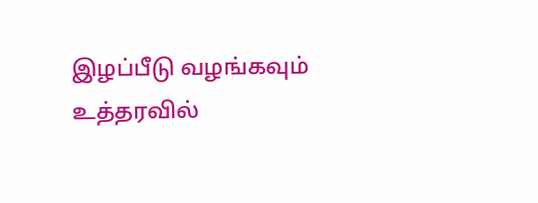இழப்பீடு வழங்கவும் உத்தரவில்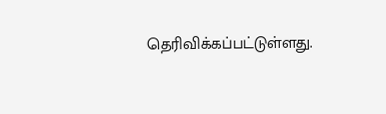தெரிவிக்கப்பட்டுள்ளது.